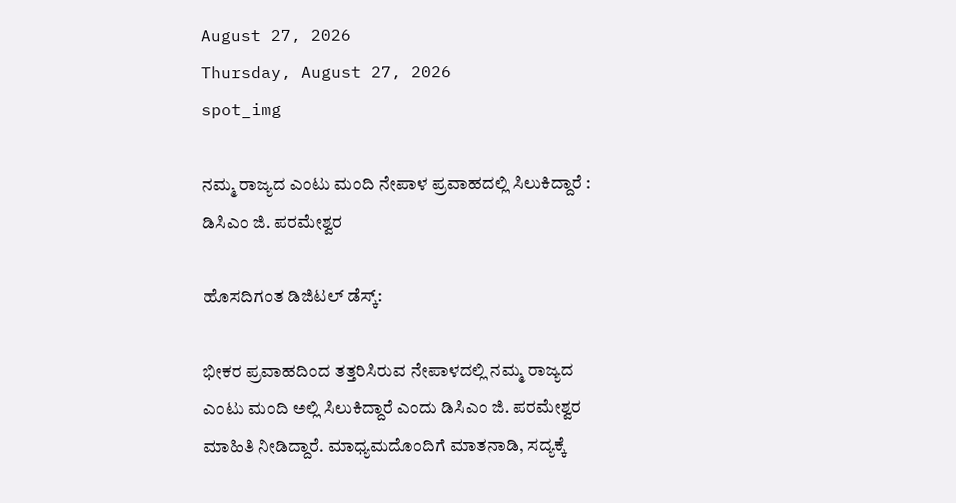August 27, 2026
Thursday, August 27, 2026
spot_img

ನಮ್ಮ ರಾಜ್ಯದ ಎಂಟು ಮಂದಿ ನೇಪಾಳ ಪ್ರವಾಹದಲ್ಲಿ ಸಿಲುಕಿದ್ದಾರೆ : ಡಿಸಿಎಂ ಜಿ. ಪರಮೇಶ್ವರ

ಹೊಸದಿಗಂತ ಡಿಜಿಟಲ್‌ ಡೆಸ್ಕ್‌:

ಭೀಕರ ಪ್ರವಾಹದಿಂದ ತತ್ತರಿಸಿರುವ ನೇಪಾಳದಲ್ಲಿ ನಮ್ಮ ರಾಜ್ಯದ ಎಂಟು ಮಂದಿ ಅಲ್ಲಿ ಸಿಲುಕಿದ್ದಾರೆ ಎಂದು ಡಿಸಿಎಂ ಜಿ. ಪರಮೇಶ್ವರ ಮಾಹಿತಿ ನೀಡಿದ್ದಾರೆ. ಮಾಧ್ಯಮದೊಂದಿಗೆ ಮಾತನಾಡಿ, ಸದ್ಯಕ್ಕೆ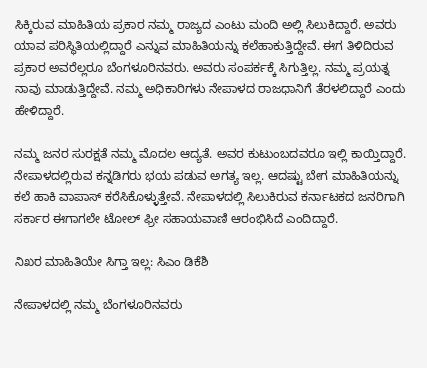ಸಿಕ್ಕಿರುವ ಮಾಹಿತಿಯ ಪ್ರಕಾರ ನಮ್ಮ ರಾಜ್ಯದ ಎಂಟು ಮಂದಿ ಅಲ್ಲಿ ಸಿಲುಕಿದ್ದಾರೆ. ಅವರು ಯಾವ ಪರಿಸ್ಥಿತಿಯಲ್ಲಿದ್ದಾರೆ ಎನ್ನುವ ಮಾಹಿತಿಯನ್ನು ಕಲೆಹಾಕುತ್ತಿದ್ದೇವೆ. ಈಗ ತಿಳಿದಿರುವ ಪ್ರಕಾರ ಅವರೆಲ್ಲರೂ ಬೆಂಗಳೂರಿನವರು. ಅವರು ಸಂಪರ್ಕಕ್ಕೆ ಸಿಗುತ್ತಿಲ್ಲ. ನಮ್ಮ ಪ್ರಯತ್ನ ನಾವು ಮಾಡುತ್ತಿದ್ದೇವೆ. ನಮ್ಮ ಅಧಿಕಾರಿಗಳು ನೇಪಾಳದ ರಾಜಧಾನಿಗೆ ತೆರಳಲಿದ್ದಾರೆ ಎಂದು ಹೇಳಿದ್ದಾರೆ.

ನಮ್ಮ ಜನರ ಸುರಕ್ಷತೆ ನಮ್ಮ ಮೊದಲ ಆದ್ಯತೆ. ಅವರ ಕುಟುಂಬದವರೂ ಇಲ್ಲಿ ಕಾಯ್ತಿದ್ದಾರೆ. ನೇಪಾಳದಲ್ಲಿರುವ ಕನ್ನಡಿಗರು ಭಯ ಪಡುವ ಅಗತ್ಯ ಇಲ್ಲ. ಆದಷ್ಟು ಬೇಗ ಮಾಹಿತಿಯನ್ನು ಕಲೆ ಹಾಕಿ ವಾಪಾಸ್‌ ಕರೆಸಿಕೊಳ್ಳುತ್ತೇವೆ. ನೇಪಾಳದಲ್ಲಿ ಸಿಲುಕಿರುವ ಕರ್ನಾಟಕದ ಜನರಿಗಾಗಿ ಸರ್ಕಾರ ಈಗಾಗಲೇ ಟೋಲ್‌ ಫ್ರೀ ಸಹಾಯವಾಣಿ ಆರಂಭಿಸಿದೆ ಎಂದಿದ್ದಾರೆ.

ನಿಖರ ಮಾಹಿತಿಯೇ ಸಿಗ್ತಾ ಇಲ್ಲ: ಸಿಎಂ ಡಿಕೆಶಿ

ನೇಪಾಳದಲ್ಲಿ ನಮ್ಮ ಬೆಂಗಳೂರಿನವರು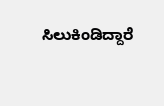ಸಿಲುಕಿಂಡಿದ್ದಾರೆ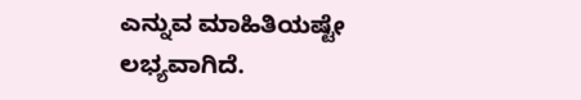ಎನ್ನುವ ಮಾಹಿತಿಯಷ್ಟೇ ಲಭ್ಯವಾಗಿದೆ.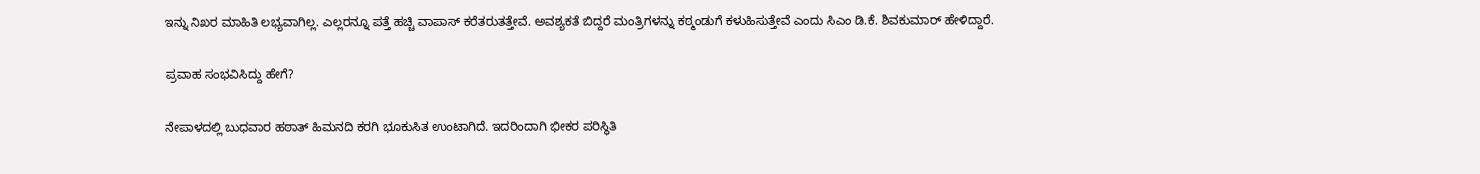ಇನ್ನು ನಿಖರ ಮಾಹಿತಿ ಲಭ್ಯವಾಗಿಲ್ಲ. ಎಲ್ಲರನ್ನೂ ಪತ್ತೆ ಹಚ್ಚಿ ವಾಪಾಸ್‌ ಕರೆತರುತತ್ತೇವೆ. ಅವಶ್ಯಕತೆ ಬಿದ್ದರೆ ಮಂತ್ರಿಗಳನ್ನು ಕಠ್ಮಂಡುಗೆ ಕಳುಹಿಸುತ್ತೇವೆ ಎಂದು ಸಿಎಂ ಡಿ.ಕೆ. ಶಿವಕುಮಾರ್‌ ಹೇಳಿದ್ದಾರೆ.

ಪ್ರವಾಹ ಸಂಭವಿಸಿದ್ದು ಹೇಗೆ?

ನೇಪಾಳದಲ್ಲಿ ಬುಧವಾರ ಹಠಾತ್ ಹಿಮನದಿ ಕರಗಿ ಭೂಕುಸಿತ ಉಂಟಾಗಿದೆ. ಇದರಿಂದಾಗಿ ಭೀಕರ ಪರಿಸ್ಥಿತಿ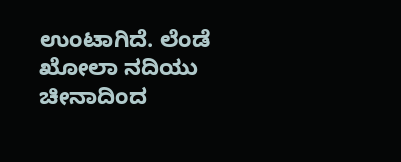ಉಂಟಾಗಿದೆ. ಲೆಂಡೆ ಖೋಲಾ ನದಿಯು ಚೀನಾದಿಂದ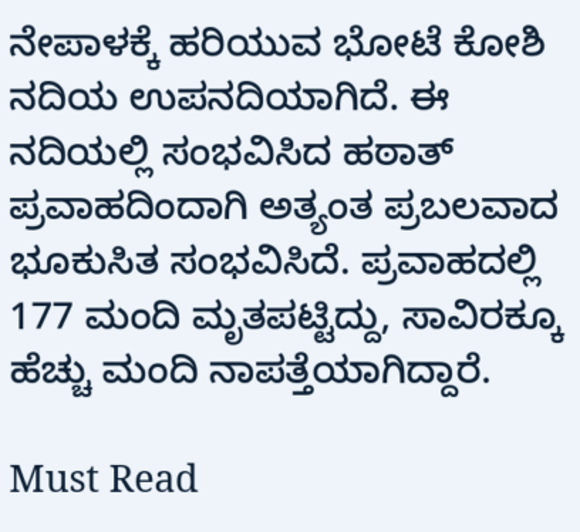ನೇಪಾಳಕ್ಕೆ ಹರಿಯುವ ಭೋಟೆ ಕೋಶಿ ನದಿಯ ಉಪನದಿಯಾಗಿದೆ. ಈ ನದಿಯಲ್ಲಿ ಸಂಭವಿಸಿದ ಹಠಾತ್ ಪ್ರವಾಹದಿಂದಾಗಿ ಅತ್ಯಂತ ಪ್ರಬಲವಾದ ಭೂಕುಸಿತ ಸಂಭವಿಸಿದೆ. ಪ್ರವಾಹದಲ್ಲಿ 177 ಮಂದಿ ಮೃತಪಟ್ಟಿದ್ದು, ಸಾವಿರಕ್ಕೂ ಹೆಚ್ಚು ಮಂದಿ ನಾಪತ್ತೆಯಾಗಿದ್ದಾರೆ.

Must Read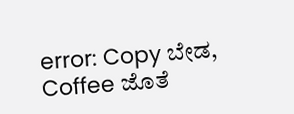error: Copy ಬೇಡ, Coffee ಜೊತೆ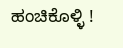ಹಂಚಿಕೊಳ್ಳಿ !